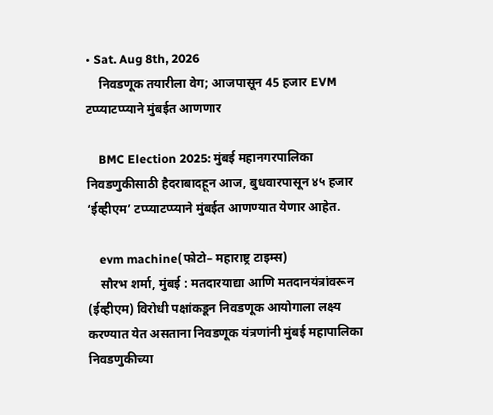• Sat. Aug 8th, 2026
    निवडणूक तयारीला वेग; आजपासून 45 हजार EVM टप्प्याटप्प्याने मुंबईत आणणार

    BMC Election 2025: मुंबई महानगरपालिका निवडणुकीसाठी हैदराबादहून आज, बुधवारपासून ४५ हजार ‘ईव्हीएम’ टप्प्याटप्प्याने मुंबईत आणण्यात येणार आहेत.

    evm machine(फोटो– महाराष्ट्र टाइम्स)
    सौरभ शर्मा, मुंबई : मतदारयाद्या आणि मतदानयंत्रांवरून (ईव्हीएम) विरोधी पक्षांकडून निवडणूक आयोगाला लक्ष्य करण्यात येत असताना निवडणूक यंत्रणांनी मुंबई महापालिका निवडणुकीच्या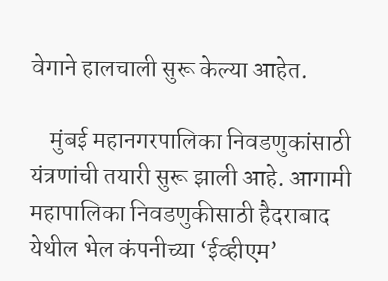वेगाने हालचाली सुरू केल्या आहेत.

    मुंबई महानगरपालिका निवडणुकांसाठी यंत्रणांची तयारी सुरू झाली आहे. आगामी महापालिका निवडणुकीसाठी हैदराबाद येथील भेल कंपनीच्या ‘ईव्हीएम’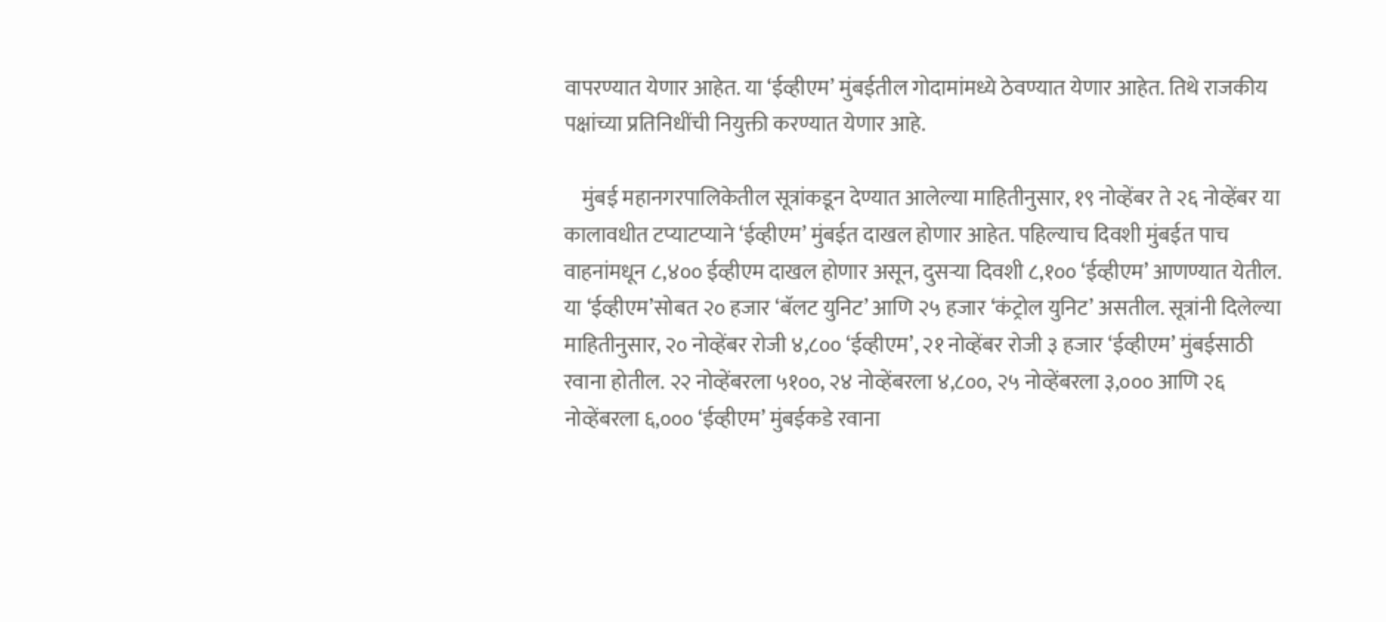वापरण्यात येणार आहेत. या ‘ईव्हीएम’ मुंबईतील गोदामांमध्ये ठेवण्यात येणार आहेत. तिथे राजकीय पक्षांच्या प्रतिनिधींची नियुक्ती करण्यात येणार आहे.

    मुंबई महानगरपालिकेतील सूत्रांकडून देण्यात आलेल्या माहितीनुसार, १९ नोव्हेंबर ते २६ नोव्हेंबर या कालावधीत टप्याटप्याने ‘ईव्हीएम’ मुंबईत दाखल होणार आहेत. पहिल्याच दिवशी मुंबईत पाच वाहनांमधून ८,४०० ईव्हीएम दाखल होणार असून, दुसऱ्या दिवशी ८,१०० ‘ईव्हीएम’ आणण्यात येतील. या ‘ईव्हीएम’सोबत २० हजार ‘बॅलट युनिट’ आणि २५ हजार ‘कंट्रोल युनिट’ असतील. सूत्रांनी दिलेल्या माहितीनुसार, २० नोव्हेंबर रोजी ४,८०० ‘ईव्हीएम’, २१ नोव्हेंबर रोजी ३ हजार ‘ईव्हीएम’ मुंबईसाठी रवाना होतील. २२ नोव्हेंबरला ५१००, २४ नोव्हेंबरला ४,८००, २५ नोव्हेंबरला ३,००० आणि २६ नोव्हेंबरला ६,००० ‘ईव्हीएम’ मुंबईकडे रवाना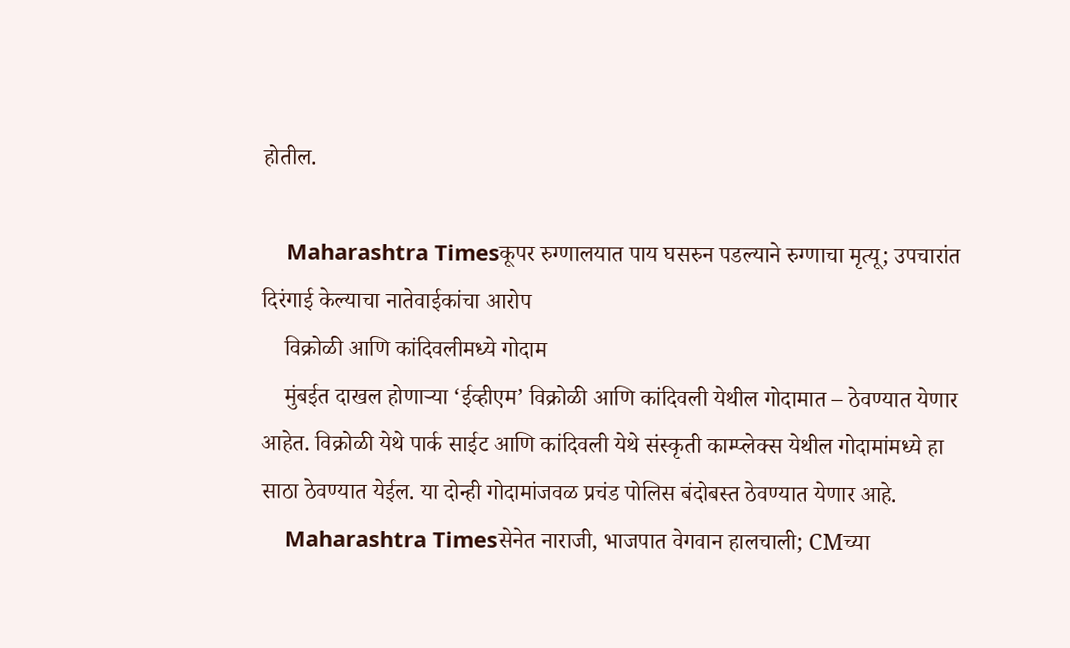होतील.

    Maharashtra Timesकूपर रुग्णालयात पाय घसरुन पडल्याने रुग्णाचा मृत्यू; उपचारांत दिरंगाई केल्याचा नातेवाईकांचा आरोप
    विक्रोळी आणि कांदिवलीमध्ये गोदाम
    मुंबईत दाखल होणाऱ्या ‘ईव्हीएम’ विक्रोळी आणि कांदिवली येथील गोदामात – ठेवण्यात येणार आहेत. विक्रोळी येथे पार्क साईट आणि कांदिवली येथे संस्कृती काम्प्लेक्स येथील गोदामांमध्ये हा साठा ठेवण्यात येईल. या दोन्ही गोदामांजवळ प्रचंड पोलिस बंदोबस्त ठेवण्यात येणार आहे.
    Maharashtra Timesसेनेत नाराजी, भाजपात वेगवान हालचाली; CMच्या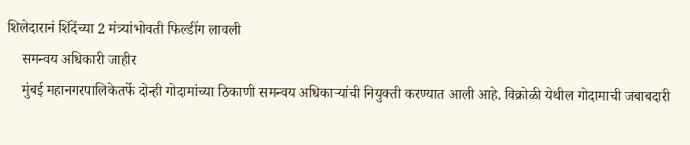शिलेदारानं शिंदेंच्या 2 मंत्र्यांभोवती फिल्डींग लावली
    समन्वय अधिकारी जाहीर
    मुंबई महानगरपालिकेतर्फे दोन्ही गोदामांच्या ठिकाणी समन्वय अधिकाऱ्यांची नियुक्ती करण्यात आली आहे. विक्रोळी येथील गोदामाची जबाबदारी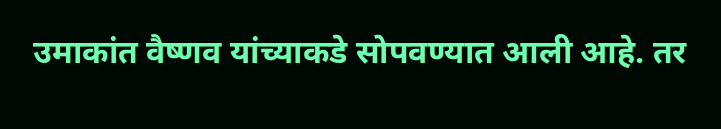उमाकांत वैष्णव यांच्याकडे सोपवण्यात आली आहे. तर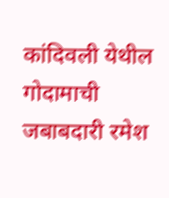कांदिवली येथील गोदामाची जबाबदारी रमेश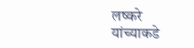लष्करे यांच्याकडे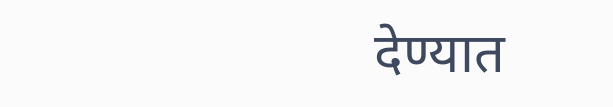देण्यात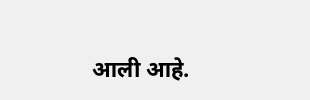आली आहे.